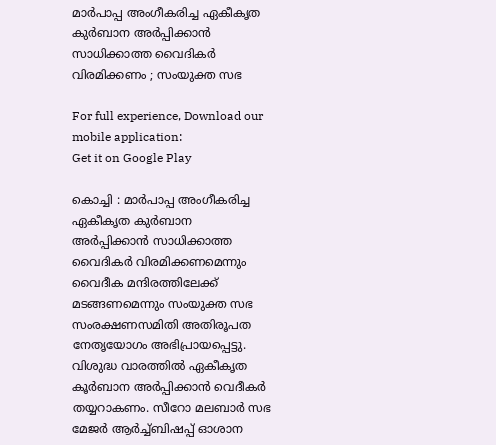മാര്‍പാപ്പ അംഗീകരിച്ച ഏകീകൃത കുര്‍ബാന അര്‍പ്പിക്കാന്‍ സാധിക്കാത്ത വൈദികര്‍ വിരമിക്കണം ; സംയുക്ത സഭ

For full experience, Download our mobile application:
Get it on Google Play

കൊച്ചി : മാര്‍പാപ്പ അംഗീകരിച്ച ഏകീകൃത കുര്‍ബാന അര്‍പ്പിക്കാന്‍ സാധിക്കാത്ത വൈദികര്‍ വിരമിക്കണമെന്നും വൈദീക മന്ദിരത്തിലേക്ക് മടങ്ങണമെന്നും സംയുക്ത സഭ സംരക്ഷണസമിതി അതിരൂപത നേതൃയോഗം അഭിപ്രായപ്പെട്ടു. വിശുദ്ധ വാരത്തില്‍ ഏകീകൃത കൂര്‍ബാന അര്‍പ്പിക്കാന്‍ വെദീകര്‍ തയ്യറാകണം. സീറോ മലബാര്‍ സഭ മേജര്‍ ആര്‍ച്ച്‌ബിഷപ്പ് ഓശാന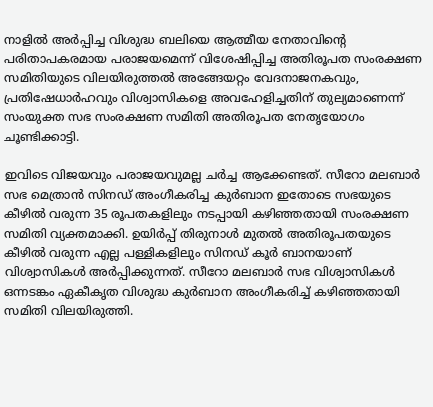നാളില്‍ അര്‍പ്പിച്ച വിശുദ്ധ ബലിയെ ആത്മീയ നേതാവിന്റെ പരിതാപകരമായ പരാജയമെന്ന് വിശേഷിപ്പിച്ച അതിരൂപത സംരക്ഷണ സമിതിയുടെ വിലയിരുത്തല്‍ അങ്ങേയറ്റം വേദനാജനകവും, പ്രതിഷേധാര്‍ഹവും വിശ്വാസികളെ അവഹേളിച്ചതിന് തുല്യമാണെന്ന് സംയുക്ത സഭ സംരക്ഷണ സമിതി അതിരൂപത നേതൃയോഗം ചൂണ്ടിക്കാട്ടി.

ഇവിടെ വിജയവും പരാജയവുമല്ല ചര്‍ച്ച ആക്കേണ്ടത്. സീറോ മലബാര്‍ സഭ മെത്രാന്‍ സിനഡ് അംഗീകരിച്ച കുര്‍ബാന ഇതോടെ സഭയുടെ കീഴില്‍ വരുന്ന 35 രൂപതകളിലും നടപ്പായി കഴിഞ്ഞതായി സംരക്ഷണ സമിതി വ്യക്തമാക്കി. ഉയിര്‍പ്പ് തിരുനാള്‍ മുതല്‍ അതിരൂപതയുടെ കീഴില്‍ വരുന്ന എല്ല പള്ളികളിലും സിനഡ് കൂര്‍ ബാനയാണ് വിശ്വാസികള്‍ അര്‍പ്പിക്കുന്നത്. സീറോ മലബാര്‍ സഭ വിശ്വാസികള്‍ ഒന്നടങ്കം ഏകീകൃത വിശുദ്ധ കുര്‍ബാന അംഗീകരിച്ച്‌ കഴിഞ്ഞതായി സമിതി വിലയിരുത്തി.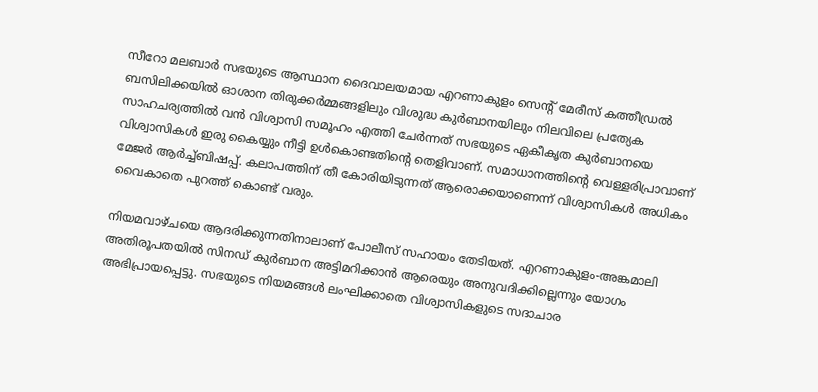സീറോ മലബാര്‍ സഭയുടെ ആസ്ഥാന ദൈവാലയമായ എറണാകുളം സെന്റ് മേരീസ് കത്തീഡ്രല്‍ ബസിലിക്കയില്‍ ഓശാന തിരുക്കര്‍മ്മങ്ങളിലും വിശുദ്ധ കുര്‍ബാനയിലും നിലവിലെ പ്രത്യേക സാഹചര്യത്തില്‍ വന്‍ വിശ്വാസി സമൂഹം എത്തി ചേര്‍ന്നത് സഭയുടെ ഏകീകൃത കുര്‍ബാനയെ വിശ്വാസികള്‍ ഇരു കൈയ്യും നീട്ടി ഉള്‍കൊണ്ടതിന്റെ തെളിവാണ്. സമാധാനത്തിന്റെ വെള്ളരിപ്രാവാണ് മേജര്‍ ആര്‍ച്ച്‌ബിഷപ്പ്. കലാപത്തിന് തീ കോരിയിടുന്നത് ആരൊക്കയാണെന്ന് വിശ്വാസികള്‍ അധികം വൈകാതെ പുറത്ത് കൊണ്ട് വരും.

നിയമവാഴ്ചയെ ആദരിക്കുന്നതിനാലാണ് പോലീസ് സഹായം തേടിയത്. എറണാകുളം-അങ്കമാലി അതിരൂപതയില്‍ സിനഡ് കുര്‍ബാന അട്ടിമറിക്കാന്‍ ആരെയും അനുവദിക്കില്ലെന്നും യോഗം അഭിപ്രായപ്പെട്ടു. സഭയുടെ നിയമങ്ങള്‍ ലംഘിക്കാതെ വിശ്വാസികളുടെ സദാചാര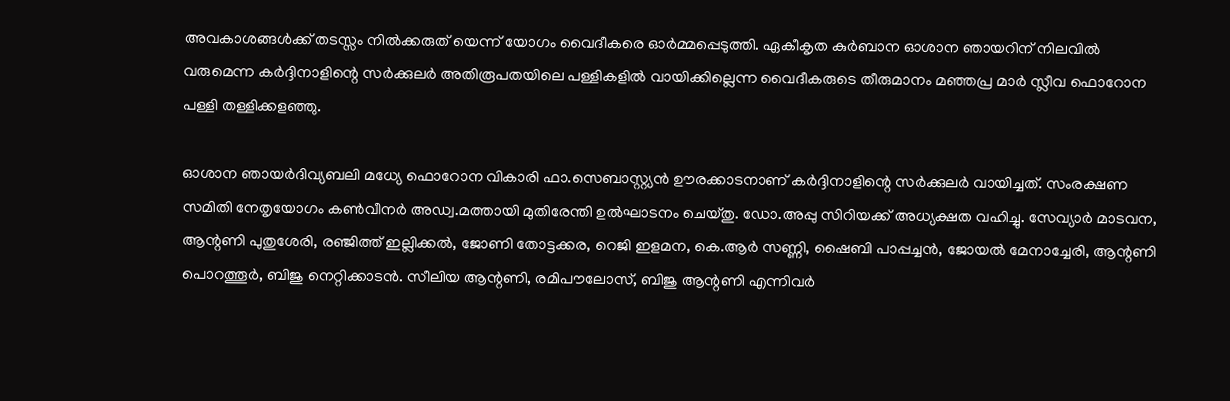അവകാശങ്ങള്‍ക്ക് തടസ്സം നില്‍ക്കരുത് യെന്ന് യോഗം വൈദീകരെ ഓര്‍മ്മപ്പെടുത്തി. ഏകീകൃത കുര്‍ബാന ഓശാന ഞായറിന് നിലവില്‍ വരുമെന്ന കര്‍ദ്ദിനാളിന്റെ സര്‍ക്കുലര്‍ അതിരൂപതയിലെ പള്ളികളില്‍ വായിക്കില്ലെന്ന വൈദീകരുടെ തീരുമാനം മഞ്ഞപ്ര മാര്‍ സ്ലീവ ഫൊറോന പള്ളി തള്ളിക്കളഞ്ഞു.

ഓശാന ഞായര്‍ദിവ്യബലി മധ്യേ ഫൊറോന വികാരി ഫാ.സെബാസ്റ്റ്യന്‍ ഊരക്കാടനാണ് കര്‍ദ്ദിനാളിന്റെ സര്‍ക്കുലര്‍ വായിച്ചത്. സംരക്ഷണ സമിതി നേതൃയോഗം കണ്‍വീനര്‍ അഡ്വ.മത്തായി മുതിരേന്തി ഉല്‍ഘാടനം ചെയ്തു. ഡോ.അപ്പു സിറിയക്ക് അധ്യക്ഷത വഹിച്ചു. സേവ്യാര്‍ മാടവന, ആന്റണി പുതുശേരി, രഞ്ജിത്ത് ഇല്ലിക്കല്‍, ജോണി തോട്ടക്കര, റെജി ഇളമന, കെ.ആര്‍ സണ്ണി, ഷൈബി പാപ്പച്ചന്‍, ജോയല്‍ മേനാച്ചേരി, ആന്റണി പൊറത്തൂര്‍, ബിജു നെറ്റിക്കാടന്‍. സീലിയ ആന്റണി, രമിപൗലോസ്, ബിജു ആന്റണി എന്നിവര്‍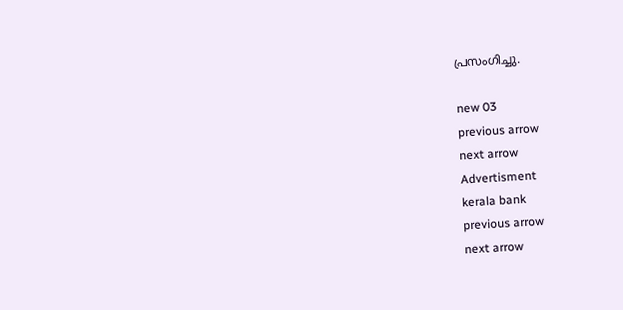പ്രസംഗിച്ചു.

new 03
previous arrow
next arrow
Advertisment
kerala bank
previous arrow
next arrow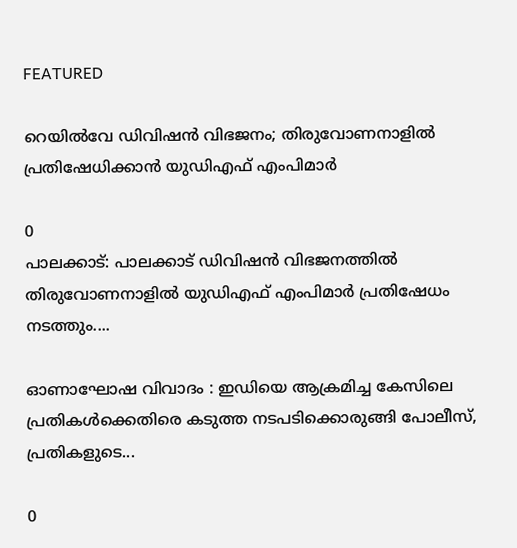FEATURED

റെയിൽവേ ഡിവിഷൻ വിഭജനം; തിരുവോണനാളിൽ പ്രതിഷേധിക്കാന്‍ യുഡിഎഫ് എംപിമാര്‍

0
പാലക്കാട്: പാലക്കാട് ഡിവിഷന്‍ വിഭജനത്തില്‍ തിരുവോണനാളില്‍ യുഡിഎഫ് എംപിമാര്‍ പ്രതിഷേധം നടത്തും....

ഓണാഘോഷ വിവാദം : ഇഡിയെ ആക്രമിച്ച കേസിലെ പ്രതികൾക്കെതിരെ കടുത്ത നടപടിക്കൊരുങ്ങി പോലീസ്, പ്രതികളുടെ...

0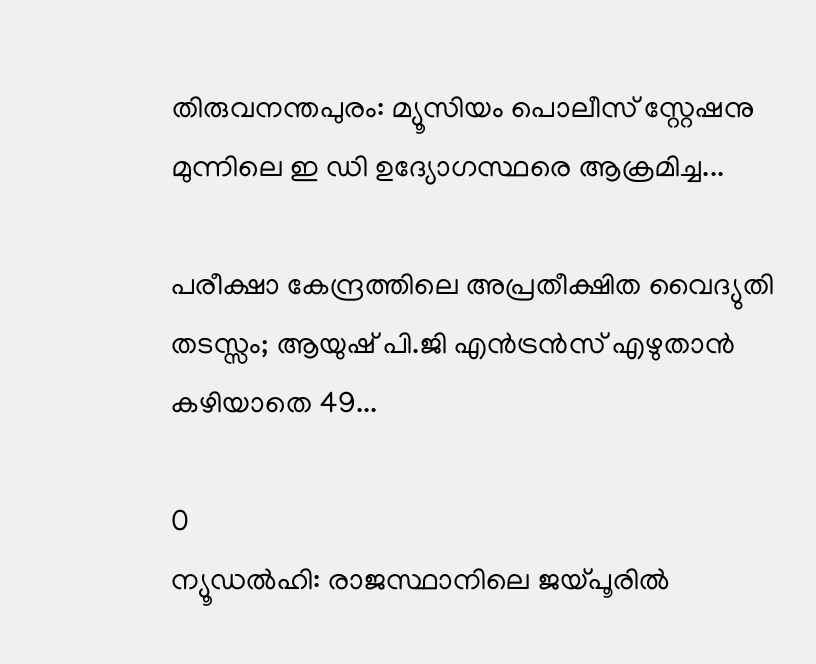തിരുവനന്തപുരം: മ്യൂസിയം പൊലീസ് സ്റ്റേഷനു മുന്നിലെ ഇ ഡി ഉദ്യോഗസ്ഥരെ ആക്രമിച്ച...

പരീക്ഷാ കേന്ദ്രത്തിലെ അപ്രതീക്ഷിത വൈദ്യുതി തടസ്സം; ആയുഷ് പി.ജി എൻട്രൻസ് എഴുതാൻ കഴിയാതെ 49...

0
ന്യൂഡല്‍ഹി: രാജസ്ഥാനിലെ ജയ്പൂരില്‍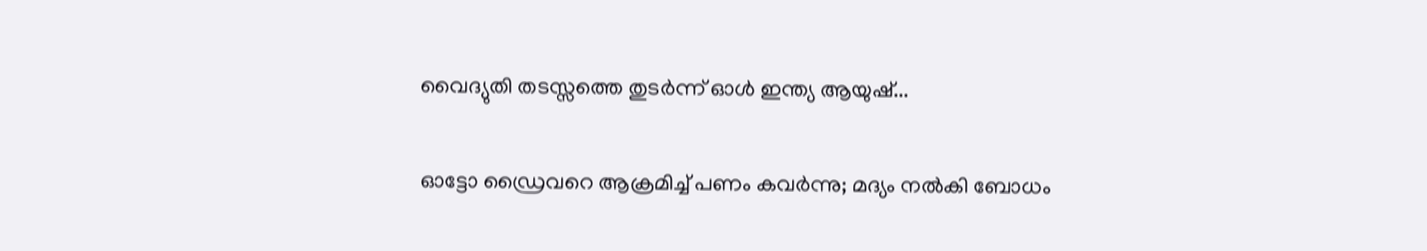വൈദ്യുതി തടസ്സത്തെ തുടര്‍ന്ന് ഓള്‍ ഇന്ത്യ ആയുഷ്...

ഓട്ടോ ഡ്രൈവറെ ആക്രമിച്ച് പണം കവർന്നു; മദ്യം നൽകി ബോധം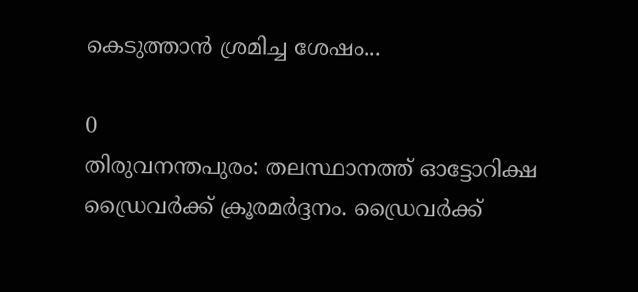കെടുത്താൻ ശ്രമിച്ച ശേഷം...

0
തിരുവനന്തപുരം: തലസ്ഥാനത്ത് ഓട്ടോറിക്ഷ ഡ്രൈവര്‍ക്ക് ക്രൂരമര്‍ദ്ദനം. ഡ്രൈവര്‍ക്ക്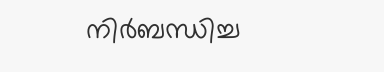നിര്‍ബന്ധിച്ച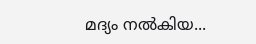മദ്യം നല്‍കിയ...